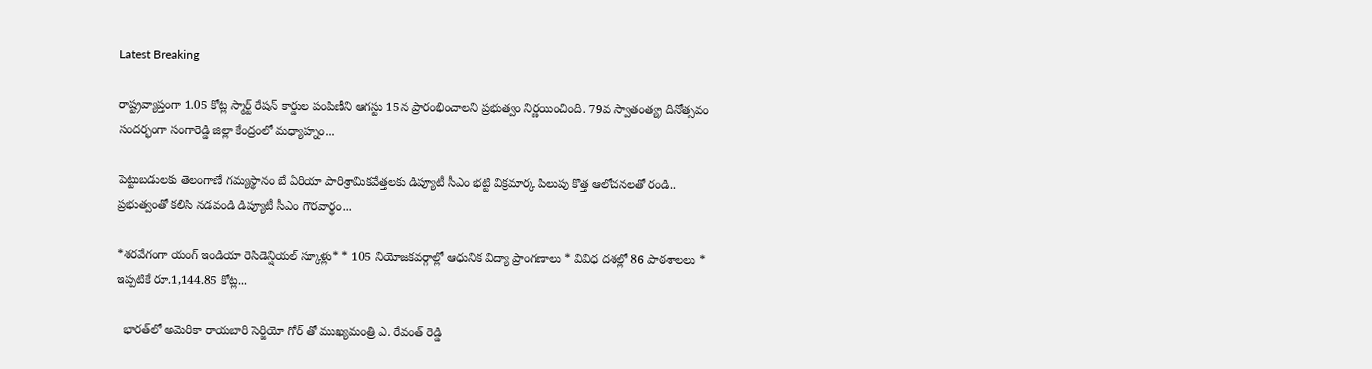Latest Breaking

రాష్ట్రవ్యాప్తంగా 1.05 కోట్ల స్మార్ట్‌ రేషన్‌ కార్డుల పంపిణీని ఆగస్టు 15న ప్రారంభించాలని ప్రభుత్వం నిర్ణయించింది. 79వ స్వాతంత్య్ర దినోత్సవం సందర్భంగా సంగారెడ్డి జిల్లా కేంద్రంలో మధ్యాహ్నం...

పెట్టుబడులకు తెలంగాణే గమ్యస్థానం బే ఏరియా పారిశ్రామికవేత్తలకు డిప్యూటీ సీఎం భట్టి విక్రమార్క పిలుపు కొత్త ఆలోచనలతో రండి.. ప్రభుత్వంతో కలిసి నడవండి డిప్యూటీ సీఎం గౌరవార్థం...

*శరవేగంగా యంగ్ ఇండియా రెసిడెన్షియల్ స్కూళ్లు* * 105 నియోజకవర్గాల్లో ఆధునిక విద్యా ప్రాంగణాలు * వివిధ దశల్లో 86 పాఠశాలలు * ఇప్పటికే రూ.1,144.85 కోట్ల...

  భారత్‌లో అమెరికా రాయబారి సెర్జియో గోర్‌ తో ముఖ్యమంత్రి ఎ. రేవంత్ రెడ్డి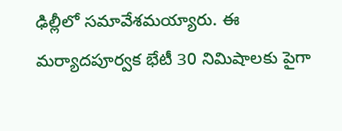ఢిల్లీలో సమావేశమయ్యారు. ఈ మర్యాదపూర్వక భేటీ 30 నిమిషాలకు పైగా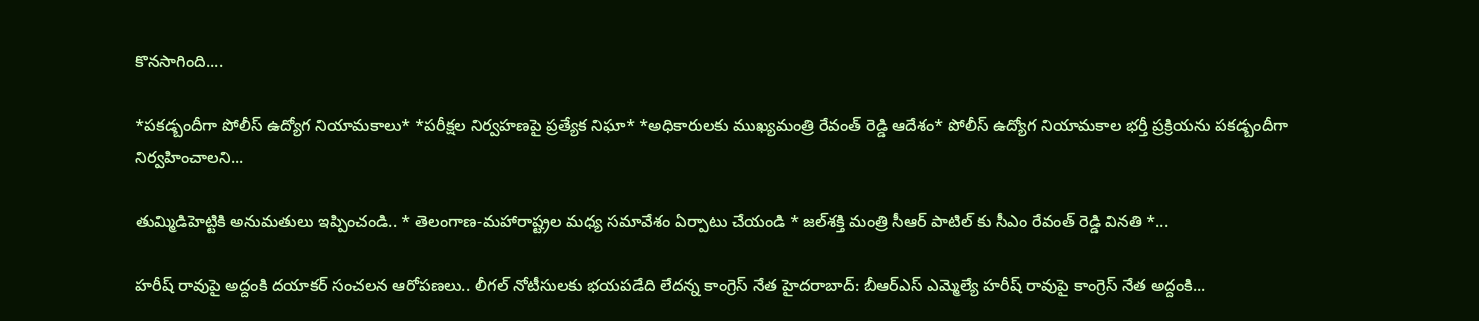కొనసాగింది....

*పకడ్బందీగా పోలీస్ ఉద్యోగ నియామకాలు* *పరీక్షల నిర్వహణపై ప్రత్యేక నిఘా* *అధికారులకు ముఖ్యమంత్రి రేవంత్ రెడ్డి ఆదేశం* పోలీస్ ఉద్యోగ నియామకాల భర్తీ ప్రక్రియను పకడ్బందీగా నిర్వహించాలని...

తుమ్మిడిహెట్టికి అనుమ‌తులు ఇప్పించండి.. * తెలంగాణ‌-మ‌హారాష్ట్రల మ‌ధ్య స‌మావేశం ఏర్పాటు చేయండి * జ‌ల్‌శ‌క్తి మంత్రి సీఆర్ పాటిల్ కు సీఎం రేవంత్ రెడ్డి విన‌తి *...

హరీష్ రావుపై అద్దంకి దయాకర్ సంచలన ఆరోపణలు.. లీగల్ నోటీసులకు భయపడేది లేదన్న కాంగ్రెస్ నేత హైదరాబాద్: బీఆర్ఎస్ ఎమ్మెల్యే హరీష్ రావుపై కాంగ్రెస్ నేత అద్దంకి...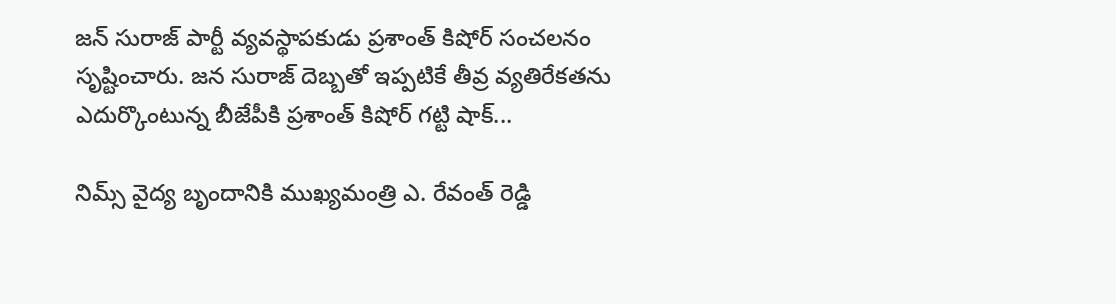జన్ సురాజ్ పార్టీ వ్యవస్థాపకుడు ప్రశాంత్ కిషోర్ సంచలనం సృష్టించారు. జన సురాజ్ దెబ్బతో ఇప్పటికే తీవ్ర వ్యతిరేకతను ఎదుర్కొంటున్న బీజేపీకి ప్రశాంత్ కిషోర్ గట్టి షాక్...

నిమ్స్ వైద్య బృందానికి ముఖ్యమంత్రి ఎ. రేవంత్ రెడ్డి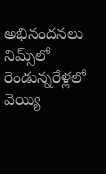అభినందనలు నిమ్స్‌లో రెండున్నరేళ్లలో వెయ్యి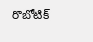రొబోటిక్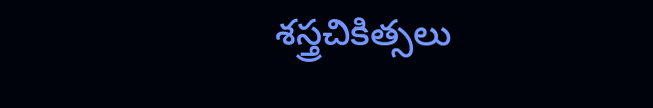శస్త్రచికిత్సలు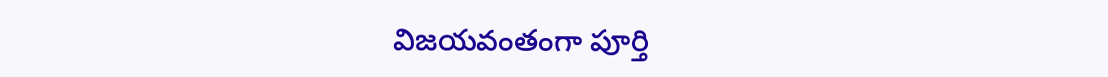విజయవంతంగా పూర్తి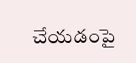చేయడంపై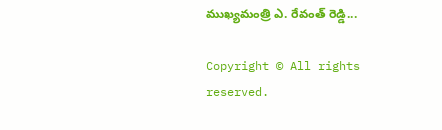ముఖ్యమంత్రి ఎ. రేవంత్ రెడ్డి...

Copyright © All rights reserved.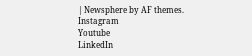| Newsphere by AF themes.
Instagram
Youtube
LinkedIn